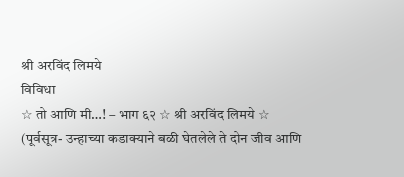श्री अरविंद लिमये
विविधा
☆ तो आणि मी…! – भाग ६२ ☆ श्री अरविंद लिमये ☆
(पूर्वसूत्र- उन्हाच्या कडाक्याने बळी घेतलेले ते दोन जीव आणि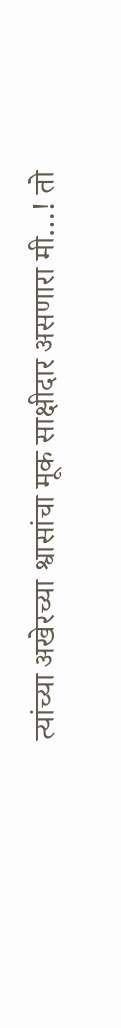त्यांच्या अखेरच्या श्वासांचा मूक साक्षीदार असणारा मी…! तो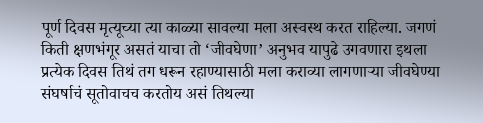पूर्ण दिवस मृत्यूच्या त्या काळ्या सावल्या मला अस्वस्थ करत राहिल्या. जगणं किती क्षणभंगूर असतं याचा तो ‘जीवघेणा’ अनुभव यापुढे उगवणारा इथला प्रत्येक दिवस तिथं तग धरून रहाण्यासाठी मला कराव्या लागणाऱ्या जीवघेण्या संघर्षाचं सूतोवाचच करतोय असं तिथल्या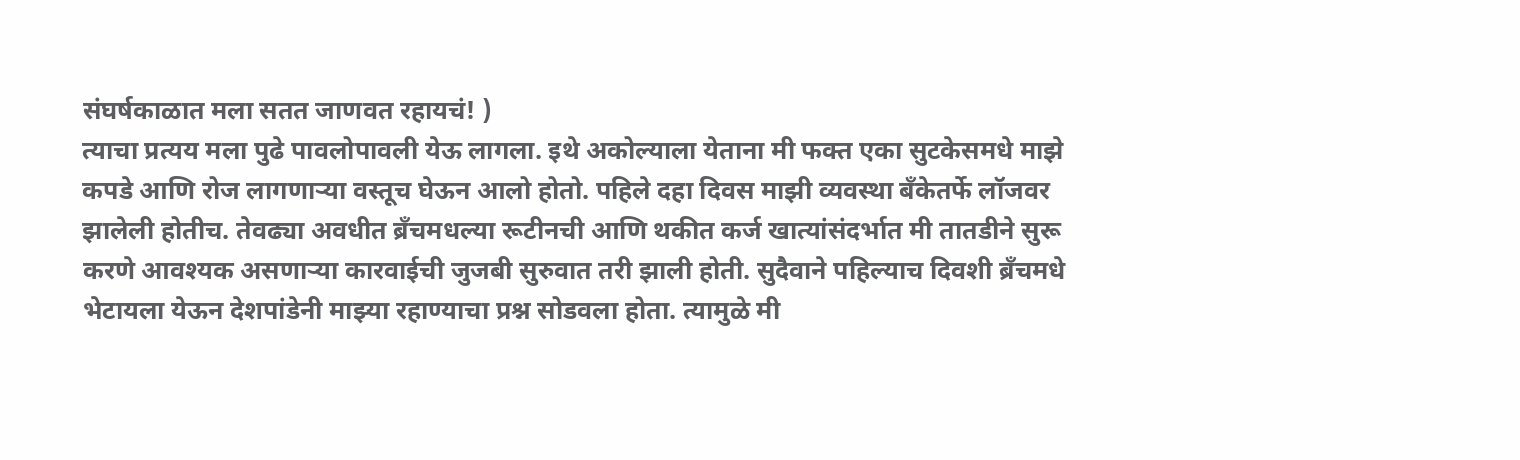संघर्षकाळात मला सतत जाणवत रहायचं! )
त्याचा प्रत्यय मला पुढे पावलोपावली येऊ लागला. इथे अकोल्याला येताना मी फक्त एका सुटकेसमधे माझे कपडे आणि रोज लागणाऱ्या वस्तूच घेऊन आलो होतो. पहिले दहा दिवस माझी व्यवस्था बँकेतर्फे लॉजवर झालेली होतीच. तेवढ्या अवधीत ब्रॅंचमधल्या रूटीनची आणि थकीत कर्ज खात्यांसंदर्भात मी तातडीने सुरू करणे आवश्यक असणाऱ्या कारवाईची जुजबी सुरुवात तरी झाली होती. सुदैवाने पहिल्याच दिवशी ब्रॅंचमधे भेटायला येऊन देशपांडेनी माझ्या रहाण्याचा प्रश्न सोडवला होता. त्यामुळे मी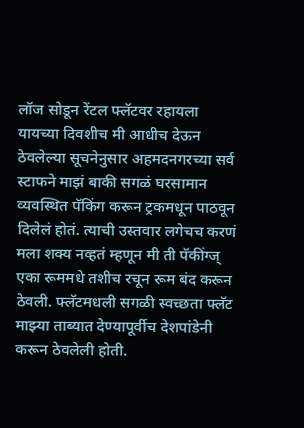लॉज सोडून रेंटल फ्लॅटवर रहायला यायच्या दिवशीच मी आधीच देऊन ठेवलेल्या सूचनेनुसार अहमदनगरच्या सर्व स्टाफने माझं बाकी सगळं घरसामान व्यवस्थित पॅकिंग करून ट्रकमधून पाठवून दिलेलं होतं. त्याची उस्तवार लगेचच करणं मला शक्य नव्हतं म्हणून मी ती पॅकींग्ज् एका रूममधे तशीच रचून रूम बंद करून ठेवली. फ्लॅटमधली सगळी स्वच्छता फ्लॅट माझ्या ताब्यात देण्यापूर्वीच देशपांडेनी करून ठेवलेली होती.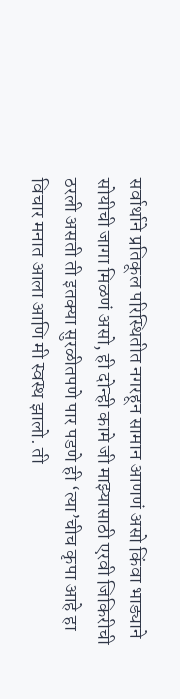सर्वार्थाने प्रतिकूल परिस्थितीत नगरहून सामान आणणं असो किंवा भाड्याने सोयीची जागा मिळणं असो, ही दोन्ही कामे जी माझ्यासाठी एरवी जिकिरीची ठरली असती ती इतक्या सुरळीतपणे पार पडणे ही ‘त्या’चीच कृपा आहे हा विचार मनात आला आणि मी स्वस्थ झालो. ती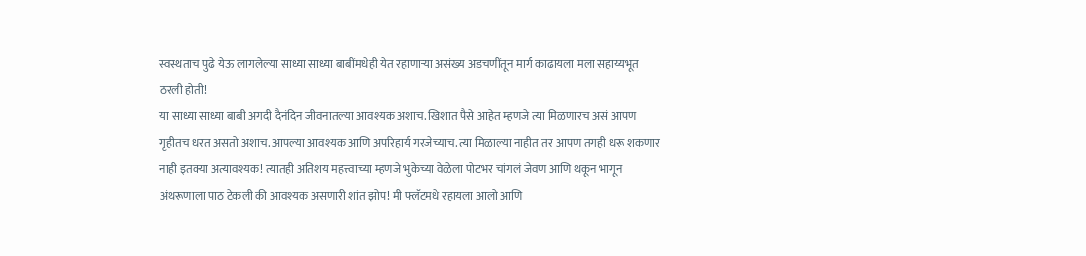स्वस्थताच पुढे येऊ लागलेल्या साध्या साध्या बाबींमधेही येत रहाणाऱ्या असंख्य अडचणींतून मार्ग काढायला मला सहाय्यभूत ठरली होती!
या साध्या साध्या बाबी अगदी दैनंदिन जीवनातल्या आवश्यक अशाच. खिशात पैसे आहेत म्हणजे त्या मिळणारच असं आपण गृहीतच धरत असतो अशाच. आपल्या आवश्यक आणि अपरिहार्य गरजेच्याच. त्या मिळाल्या नाहीत तर आपण तगही धरू शकणार नाही इतक्या अत्यावश्यक! त्यातही अतिशय महत्त्वाच्या म्हणजे भुकेच्या वेळेला पोटभर चांगलं जेवण आणि थकून भागून अंथरूणाला पाठ टेकली की आवश्यक असणारी शांत झोप! मी फ्लॅटमधे रहायला आलो आणि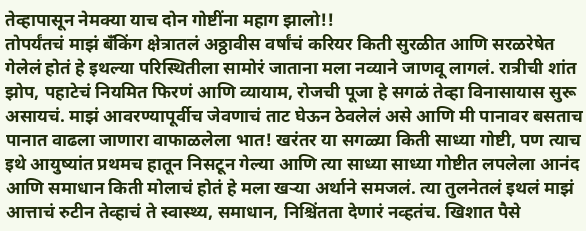तेव्हापासून नेमक्या याच दोन गोष्टींना महाग झालो!!
तोपर्यंतचं माझं बँकिंग क्षेत्रातलं अठ्ठावीस वर्षांचं करियर किती सुरळीत आणि सरळरेषेत गेलेलं होतं हे इथल्या परिस्थितीला सामोरं जाताना मला नव्याने जाणवू लागलं. रात्रीची शांत झोप, पहाटेचं नियमित फिरणं आणि व्यायाम, रोजची पूजा हे सगळं तेव्हा विनासायास सुरू असायचं. माझं आवरण्यापूर्वीच जेवणाचं ताट घेऊन ठेवलेलं असे आणि मी पानावर बसताच पानात वाढला जाणारा वाफाळलेला भात! खरंतर या सगळ्या किती साध्या गोष्टी, पण त्याच इथे आयुष्यांत प्रथमच हातून निसटून गेल्या आणि त्या साध्या साध्या गोष्टीत लपलेला आनंद आणि समाधान किती मोलाचं होतं हे मला खऱ्या अर्थाने समजलं. त्या तुलनेतलं इथलं माझं आत्ताचं रुटीन तेव्हाचं ते स्वास्थ्य, समाधान, निश्चिंतता देणारं नव्हतंच. खिशात पैसे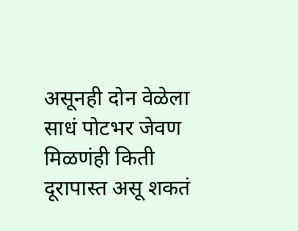असूनही दोन वेळेला साधं पोटभर जेवण मिळणंही किती दूरापास्त असू शकतं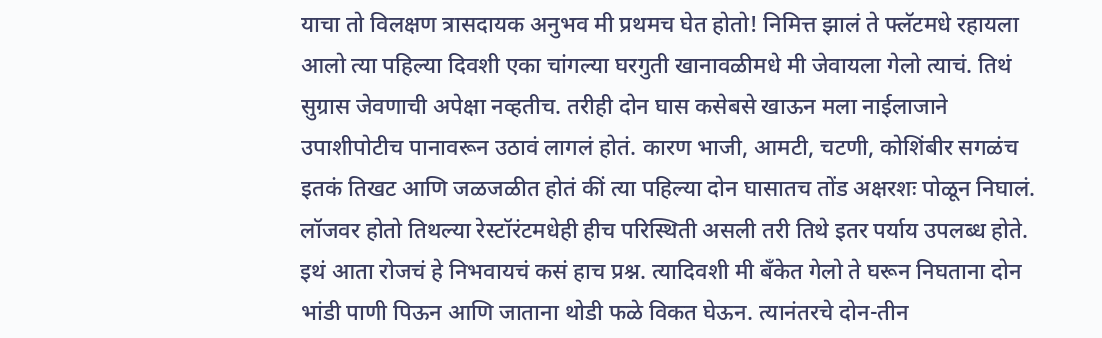याचा तो विलक्षण त्रासदायक अनुभव मी प्रथमच घेत होतो! निमित्त झालं ते फ्लॅटमधे रहायला आलो त्या पहिल्या दिवशी एका चांगल्या घरगुती खानावळीमधे मी जेवायला गेलो त्याचं. तिथं सुग्रास जेवणाची अपेक्षा नव्हतीच. तरीही दोन घास कसेबसे खाऊन मला नाईलाजाने उपाशीपोटीच पानावरून उठावं लागलं होतं. कारण भाजी, आमटी, चटणी, कोशिंबीर सगळंच इतकं तिखट आणि जळजळीत होतं कीं त्या पहिल्या दोन घासातच तोंड अक्षरशः पोळून निघालं. लॉजवर होतो तिथल्या रेस्टॉरंटमधेही हीच परिस्थिती असली तरी तिथे इतर पर्याय उपलब्ध होते. इथं आता रोजचं हे निभवायचं कसं हाच प्रश्न. त्यादिवशी मी बँकेत गेलो ते घरून निघताना दोन भांडी पाणी पिऊन आणि जाताना थोडी फळे विकत घेऊन. त्यानंतरचे दोन-तीन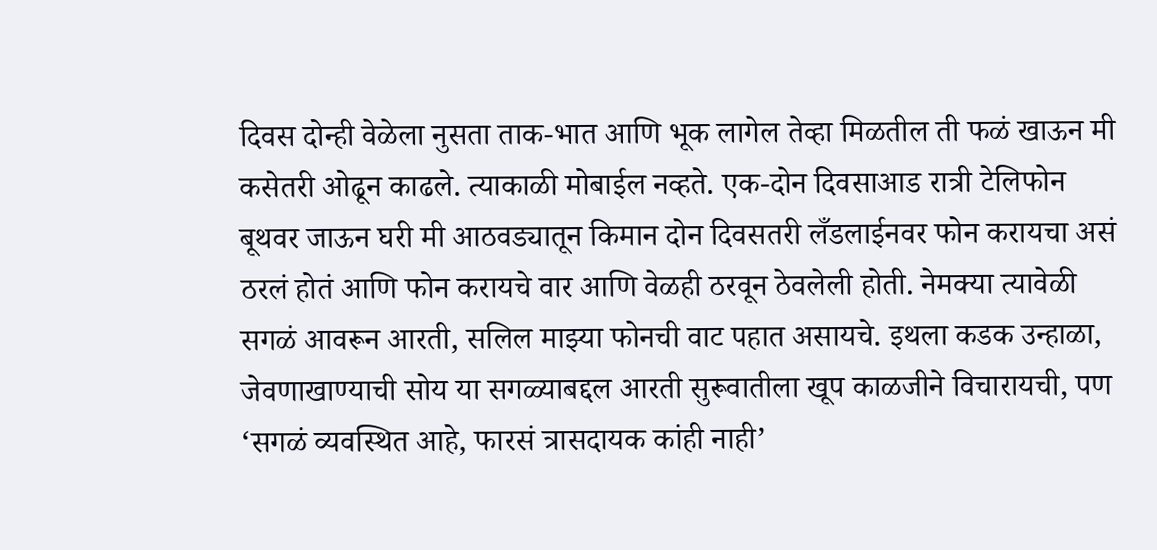दिवस दोन्ही वेळेला नुसता ताक-भात आणि भूक लागेल तेव्हा मिळतील ती फळं खाऊन मी कसेतरी ओढून काढले. त्याकाळी मोबाईल नव्हते. एक-दोन दिवसाआड रात्री टेलिफोन बूथवर जाऊन घरी मी आठवड्यातून किमान दोन दिवसतरी लँडलाईनवर फोन करायचा असं ठरलं होतं आणि फोन करायचे वार आणि वेळही ठरवून ठेवलेली होती. नेमक्या त्यावेळी सगळं आवरून आरती, सलिल माझ्या फोनची वाट पहात असायचे. इथला कडक उन्हाळा, जेवणाखाण्याची सोय या सगळ्याबद्दल आरती सुरूवातीला खूप काळजीने विचारायची, पण ‘सगळं व्यवस्थित आहे, फारसं त्रासदायक कांही नाही’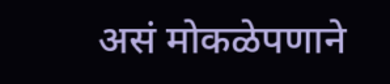असं मोकळेपणाने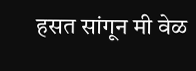हसत सांगून मी वेळ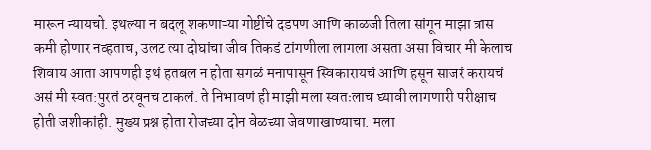मारून न्यायचो. इथल्या न बदलू शकणाऱ्या गोष्टींचे दडपण आणि काळजी तिला सांगून माझा त्रास कमी होणार नव्हताच, उलट त्या दोघांचा जीव तिकडं टांगणीला लागला असता असा विचार मी केलाच शिवाय आता आपणही इथं हतबल न होता सगळं मनापासून स्विकारायचं आणि हसून साजरं करायचं असं मी स्वत:पुरतं ठरवूनच टाकलं. ते निभावणं ही माझी मला स्वतःलाच घ्यावी लागणारी परीक्षाच होती जशीकांही. मुख्य प्रश्न होता रोजच्या दोन वेळच्या जेवणाखाण्याचा. मला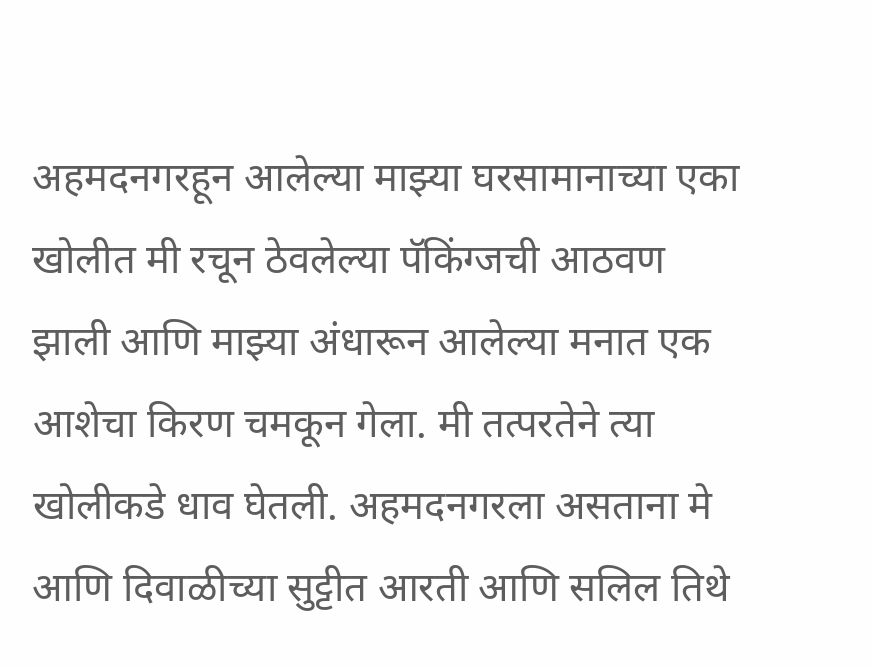अहमदनगरहून आलेल्या माझ्या घरसामानाच्या एका खोलीत मी रचून ठेवलेल्या पॅकिंग्जची आठवण झाली आणि माझ्या अंधारून आलेल्या मनात एक आशेचा किरण चमकून गेला. मी तत्परतेने त्या खोलीकडे धाव घेतली. अहमदनगरला असताना मे आणि दिवाळीच्या सुट्टीत आरती आणि सलिल तिथे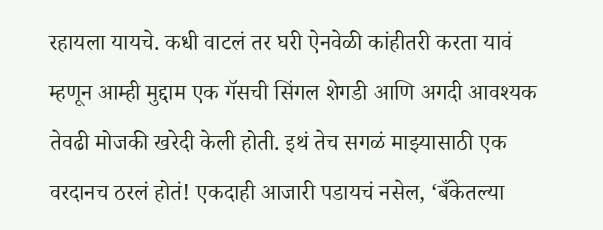रहायला यायचे. कधी वाटलं तर घरी ऐनवेळी कांहीतरी करता यावं म्हणून आम्ही मुद्दाम एक गॅसची सिंगल शेगडी आणि अगदी आवश्यक तेवढी मोजकी खरेदी केली होती. इथं तेच सगळं माझ्यासाठी एक वरदानच ठरलं होतं! एकदाही आजारी पडायचं नसेल, ‘बँकेतल्या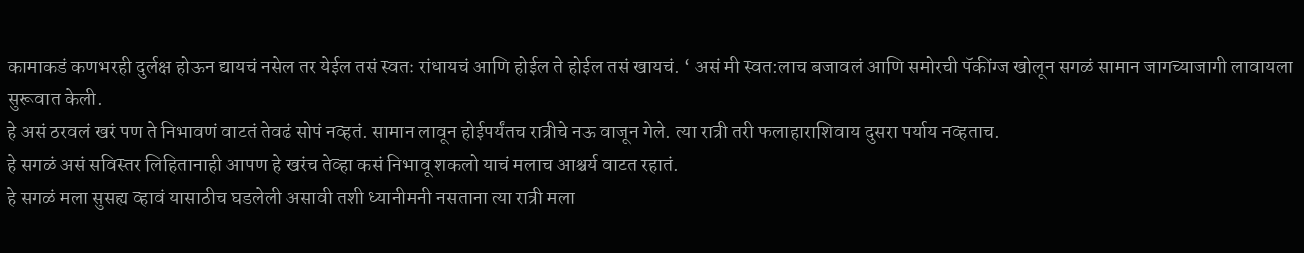कामाकडं कणभरही दुर्लक्ष होऊन द्यायचं नसेल तर येईल तसं स्वतः रांधायचं आणि होईल ते होईल तसं खायचं. ‘ असं मी स्वत:लाच बजावलं आणि समोरची पॅकींग्ज खोलून सगळं सामान जागच्याजागी लावायला सुरूवात केली.
हे असं ठरवलं खरं पण ते निभावणं वाटतं तेवढं सोपं नव्हतं. सामान लावून होईपर्यंतच रात्रीचे नऊ वाजून गेले. त्या रात्री तरी फलाहाराशिवाय दुसरा पर्याय नव्हताच.
हे सगळं असं सविस्तर लिहितानाही आपण हे खरंच तेव्हा कसं निभावू शकलो याचं मलाच आश्चर्य वाटत रहातं.
हे सगळं मला सुसह्य व्हावं यासाठीच घडलेली असावी तशी ध्यानीमनी नसताना त्या रात्री मला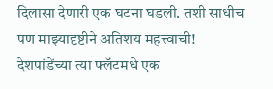दिलासा देणारी एक घटना घडली. तशी साधीच पण माझ्यादृष्टीने अतिशय महत्त्वाची!
देशपांडेंच्या त्या फ्लॅटमधे एक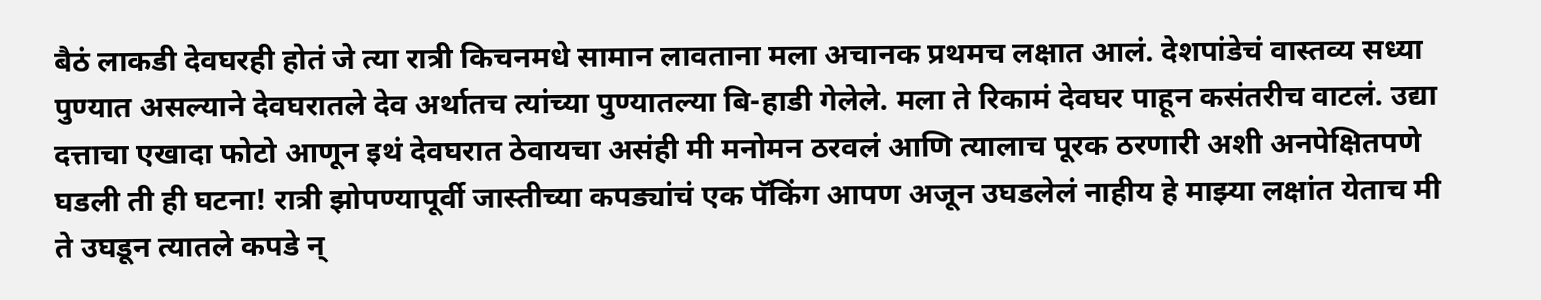बैठं लाकडी देवघरही होतं जे त्या रात्री किचनमधे सामान लावताना मला अचानक प्रथमच लक्षात आलं. देशपांडेचं वास्तव्य सध्या पुण्यात असल्याने देवघरातले देव अर्थातच त्यांच्या पुण्यातल्या बि-हाडी गेलेले. मला ते रिकामं देवघर पाहून कसंतरीच वाटलं. उद्या दत्ताचा एखादा फोटो आणून इथं देवघरात ठेवायचा असंही मी मनोमन ठरवलं आणि त्यालाच पूरक ठरणारी अशी अनपेक्षितपणे घडली ती ही घटना! रात्री झोपण्यापूर्वी जास्तीच्या कपड्यांचं एक पॅकिंग आपण अजून उघडलेलं नाहीय हे माझ्या लक्षांत येताच मी ते उघडून त्यातले कपडे न्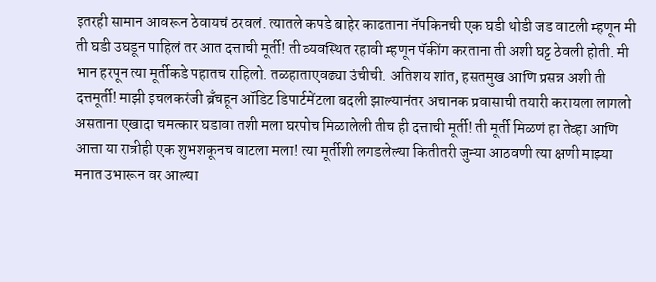इतरही सामान आवरून ठेवायचं ठरवलं. त्यातले कपडे बाहेर काढताना नॅपकिनची एक घडी थोडी जड वाटली म्हणून मी ती घडी उघडून पाहिलं तर आत दत्ताची मूर्ती! ती व्यवस्थित रहावी म्हणून पॅकींग करताना ती अशी घट्ट ठेवली होती. मी भान हरपून त्या मूर्तीकडे पहातच राहिलो. तळहाताएवढ्या उंचीची. अतिशय शांत, हसतमुख आणि प्रसन्न अशी ती दत्तमूर्ती! माझी इचलकरंजी ब्रॅंचहून ऑडिट डिपार्टमेंटला बदली झाल्यानंतर अचानक प्रवासाची तयारी करायला लागलो असताना एखादा चमत्कार घडावा तशी मला घरपोच मिळालेली तीच ही दत्ताची मूर्ती! ती मूर्ती मिळणं हा तेव्हा आणि आत्ता या रात्रीही एक शुभशकूनच वाटला मला! त्या मूर्तीशी लगडलेल्या कितीतरी जुन्या आठवणी त्या क्षणी माझ्या मनात उभारून वर आल्या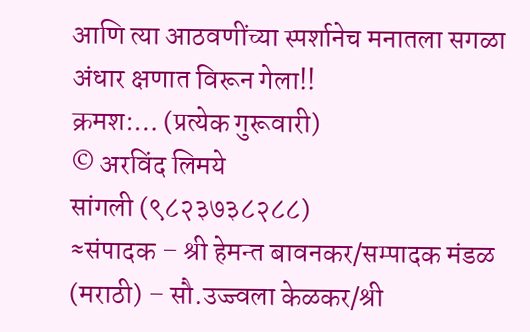आणि त्या आठवणींच्या स्पर्शानेच मनातला सगळा अंधार क्षणात विरून गेला!!
क्रमश:… (प्रत्येक गुरूवारी)
© अरविंद लिमये
सांगली (९८२३७३८२८८)
≈संपादक – श्री हेमन्त बावनकर/सम्पादक मंडळ (मराठी) – सौ.उज्ज्वला केळकर/श्री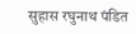सुहास रघुनाथ पंडित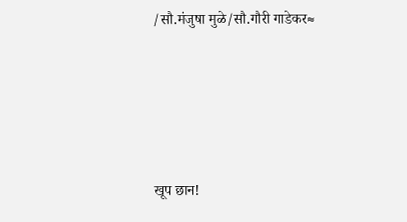/सौ.मंजुषा मुळे/सौ.गौरी गाडेकर≈







खूप छान!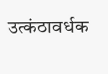उत्कंठावर्धक